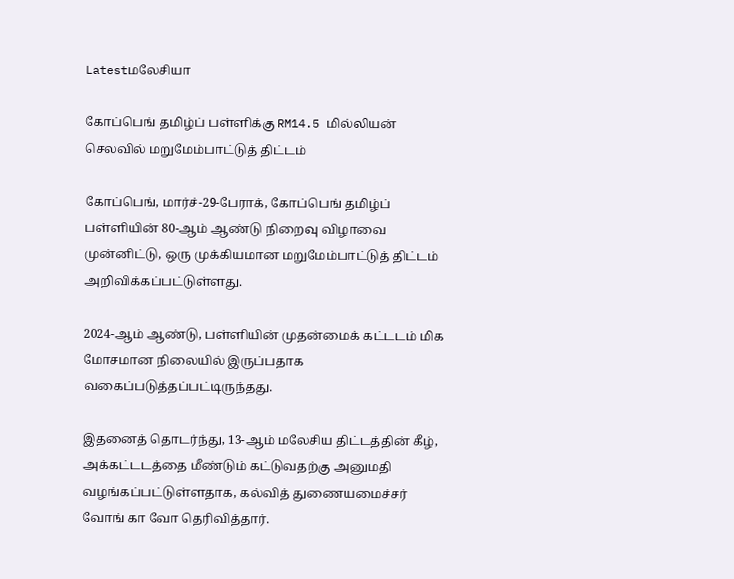Latestமலேசியா

கோப்பெங் தமிழ்ப் பள்ளிக்கு RM14.5 மில்லியன் செலவில் மறுமேம்பாட்டுத் திட்டம்

கோப்பெங், மார்ச்-29-பேராக், கோப்பெங் தமிழ்ப் பள்ளியின் 80-ஆம் ஆண்டு நிறைவு விழாவை முன்னிட்டு, ஒரு முக்கியமான மறுமேம்பாட்டுத் திட்டம் அறிவிக்கப்பட்டுள்ளது.

2024-ஆம் ஆண்டு, பள்ளியின் முதன்மைக் கட்டடம் மிக மோசமான நிலையில் இருப்பதாக வகைப்படுத்தப்பட்டிருந்தது.

இதனைத் தொடர்ந்து, 13-ஆம் மலேசிய திட்டத்தின் கீழ், அக்கட்டடத்தை மீண்டும் கட்டுவதற்கு அனுமதி வழங்கப்பட்டுள்ளதாக, கல்வித் துணையமைச்சர் வோங் கா வோ தெரிவித்தார்.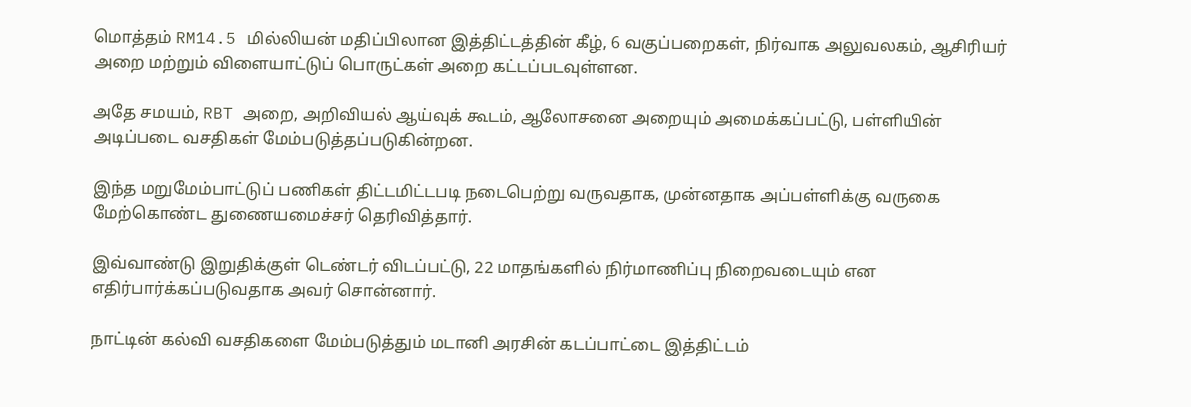மொத்தம் RM14.5 மில்லியன் மதிப்பிலான இத்திட்டத்தின் கீழ், 6 வகுப்பறைகள், நிர்வாக அலுவலகம், ஆசிரியர் அறை மற்றும் விளையாட்டுப் பொருட்கள் அறை கட்டப்படவுள்ளன.

அதே சமயம், RBT அறை, அறிவியல் ஆய்வுக் கூடம், ஆலோசனை அறையும் அமைக்கப்பட்டு, பள்ளியின் அடிப்படை வசதிகள் மேம்படுத்தப்படுகின்றன.

இந்த மறுமேம்பாட்டுப் பணிகள் திட்டமிட்டபடி நடைபெற்று வருவதாக, முன்னதாக அப்பள்ளிக்கு வருகை மேற்கொண்ட துணையமைச்சர் தெரிவித்தார்.

இவ்வாண்டு இறுதிக்குள் டெண்டர் விடப்பட்டு, 22 மாதங்களில் நிர்மாணிப்பு நிறைவடையும் என எதிர்பார்க்கப்படுவதாக அவர் சொன்னார்.

நாட்டின் கல்வி வசதிகளை மேம்படுத்தும் மடானி அரசின் கடப்பாட்டை இத்திட்டம்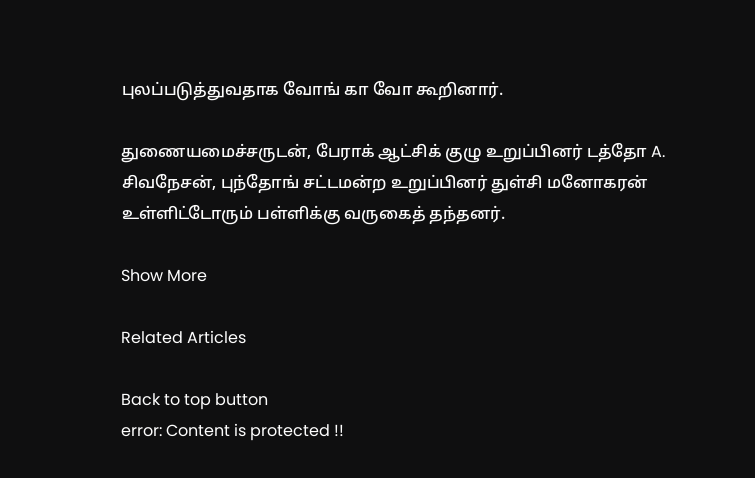புலப்படுத்துவதாக வோங் கா வோ கூறினார்.

துணையமைச்சருடன், பேராக் ஆட்சிக் குழு உறுப்பினர் டத்தோ A. சிவநேசன், புந்தோங் சட்டமன்ற உறுப்பினர் துள்சி மனோகரன் உள்ளிட்டோரும் பள்ளிக்கு வருகைத் தந்தனர்.

Show More

Related Articles

Back to top button
error: Content is protected !!